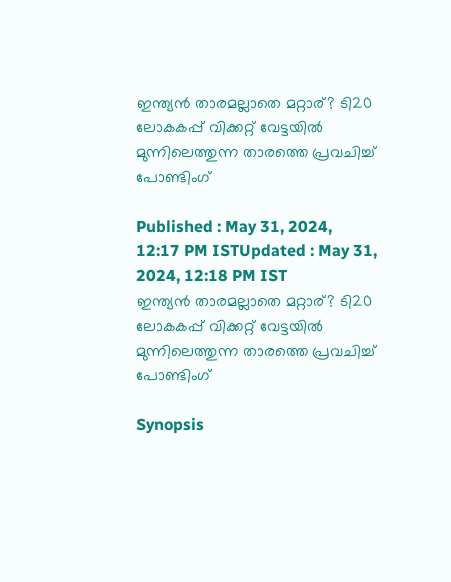ഇന്ത്യന്‍ താരമല്ലാതെ മറ്റാര്? ടി20 ലോകകപ്പ് വിക്കറ്റ് വേട്ടയില്‍ മുന്നിലെത്തുന്ന താരത്തെ പ്രവചിച്ച് പോണ്ടിംഗ്

Published : May 31, 2024, 12:17 PM ISTUpdated : May 31, 2024, 12:18 PM IST
ഇന്ത്യന്‍ താരമല്ലാതെ മറ്റാര്? ടി20 ലോകകപ്പ് വിക്കറ്റ് വേട്ടയില്‍ മുന്നിലെത്തുന്ന താരത്തെ പ്രവചിച്ച് പോണ്ടിംഗ്

Synopsis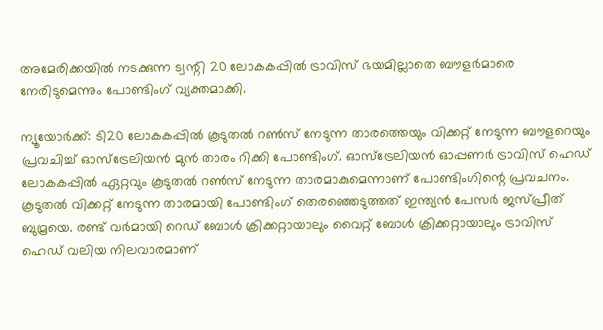അമേരിക്കയില്‍ നടക്കുന്ന ട്വന്റി 20 ലോകകപ്പില്‍ ട്രാവിസ് ഭയമില്ലാതെ ബൗളര്‍മാരെ നേരിടുമെന്നും പോണ്ടിംഗ് വ്യക്തമാക്കി.

ന്യൂയോര്‍ക്ക്: ടി20 ലോകകപ്പില്‍ കൂടുതല്‍ റണ്‍സ് നേടുന്ന താരത്തെയും വിക്കറ്റ് നേടുന്ന ബൗളറെയും പ്രവചിച്ച് ഓസ്‌ട്രേലിയന്‍ മുന്‍ താരം റിക്കി പോണ്ടിംഗ്. ഓസ്‌ട്രേലിയന്‍ ഓപ്പണര്‍ ട്രാവിസ് ഹെഡ് ലോകകപ്പില്‍ ഏറ്റവും കൂടുതല്‍ റണ്‍സ് നേടുന്ന താരമാകുമെന്നാണ് പോണ്ടിംഗിന്റെ പ്രവചനം. കൂടുതല്‍ വിക്കറ്റ് നേടുന്ന താരമായി പോണ്ടിംഗ് തെരഞ്ഞെടുത്തത് ഇന്ത്യന്‍ പേസര്‍ ജസ്പ്രീത് ബുമ്രയെ. രണ്ട് വര്‍മായി റെഡ് ബോള്‍ ക്രിക്കറ്റായാലും വൈറ്റ് ബോള്‍ ക്രിക്കറ്റായാലും ട്രാവിസ് ഹെഡ് വലിയ നിലവാരമാണ്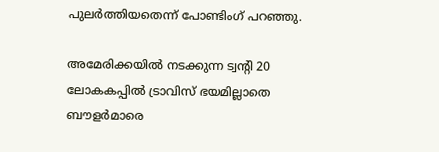പുലര്‍ത്തിയതെന്ന് പോണ്ടിംഗ് പറഞ്ഞു.

അമേരിക്കയില്‍ നടക്കുന്ന ട്വന്റി 20 ലോകകപ്പില്‍ ട്രാവിസ് ഭയമില്ലാതെ ബൗളര്‍മാരെ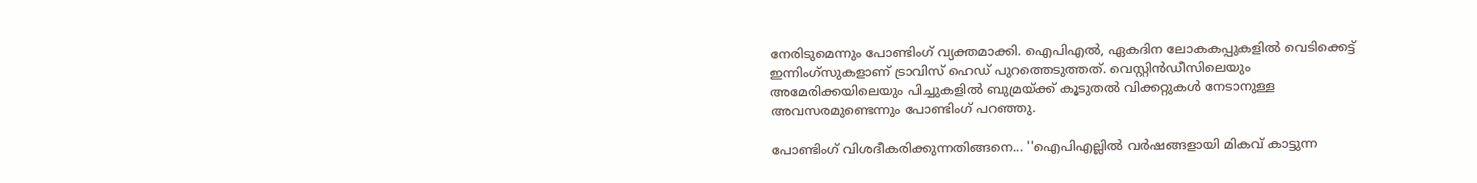നേരിടുമെന്നും പോണ്ടിംഗ് വ്യക്തമാക്കി. ഐപിഎല്‍, ഏകദിന ലോകകപ്പുകളില്‍ വെടിക്കെട്ട് ഇന്നിംഗ്‌സുകളാണ് ട്രാവിസ് ഹെഡ് പുറത്തെടുത്തത്. വെസ്റ്റിന്‍ഡീസിലെയും അമേരിക്കയിലെയും പിച്ചുകളില്‍ ബുമ്രയ്ക്ക് കൂടുതല്‍ വിക്കറ്റുകള്‍ നേടാനുള്ള അവസരമുണ്ടെന്നും പോണ്ടിംഗ് പറഞ്ഞു.

പോണ്ടിംഗ് വിശദീകരിക്കുന്നതിങ്ങനെ... ''ഐപിഎല്ലില്‍ വര്‍ഷങ്ങളായി മികവ് കാട്ടുന്ന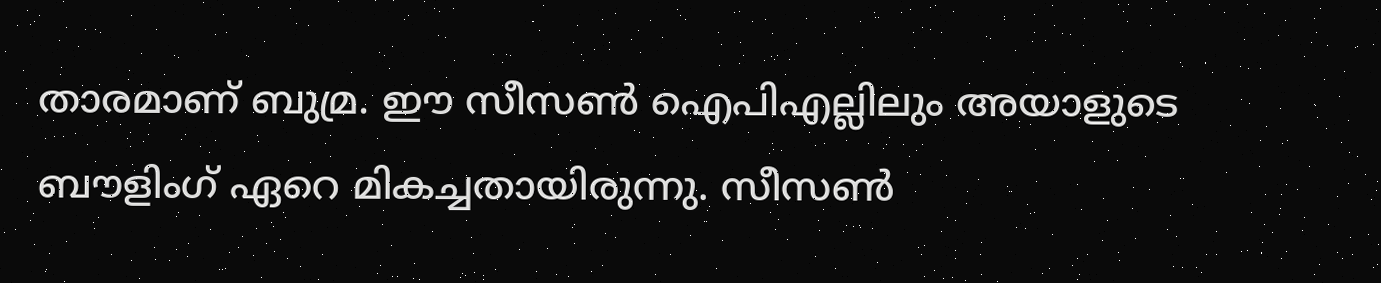താരമാണ് ബുമ്ര. ഈ സീസണ്‍ ഐപിഎല്ലിലും അയാളുടെ ബൗളിംഗ് ഏറെ മികച്ചതായിരുന്നു. സീസണ്‍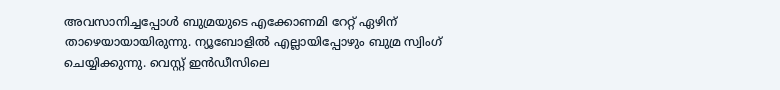അവസാനിച്ചപ്പോള്‍ ബുമ്രയുടെ എക്കോണമി റേറ്റ് ഏഴിന് താഴെയായായിരുന്നു. ന്യൂബോളില്‍ എല്ലായിപ്പോഴും ബുമ്ര സ്വിംഗ് ചെയ്യിക്കുന്നു. വെസ്റ്റ് ഇന്‍ഡീസിലെ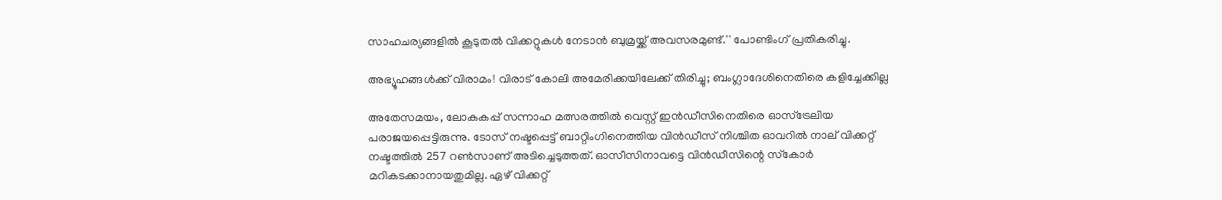സാഹചര്യങ്ങളില്‍ കൂടുതല്‍ വിക്കറ്റുകള്‍ നേടാന്‍ ബുമ്രയ്ക്ക് അവസരമുണ്ട്.'' പോണ്ടിംഗ് പ്രതികരിച്ചു.

അഭ്യൂഹങ്ങള്‍ക്ക് വിരാമം! വിരാട് കോലി അമേരിക്കയിലേക്ക് തിരിച്ചു; ബംഗ്ലാദേശിനെതിരെ കളിച്ചേക്കില്ല

അതേസമയം, ലോകകപ്പ് സന്നാഹ മത്സരത്തില്‍ വെസ്റ്റ് ഇന്‍ഡീസിനെതിരെ ഓസ്‌ട്രേലിയ പരാജയപ്പെട്ടിരുന്നു. ടോസ് നഷ്ടപ്പെട്ട് ബാറ്റിംഗിനെത്തിയ വിന്‍ഡീസ് നിശ്ചിത ഓവറില്‍ നാല് വിക്കറ്റ് നഷ്ടത്തില്‍ 257 റണ്‍സാണ് അടിച്ചെടുത്തത്. ഓസീസിനാവട്ടെ വിന്‍ഡീസിന്റെ സ്‌കോര്‍ മറികടക്കാനായതുമില്ല. ഏഴ് വിക്കറ്റ്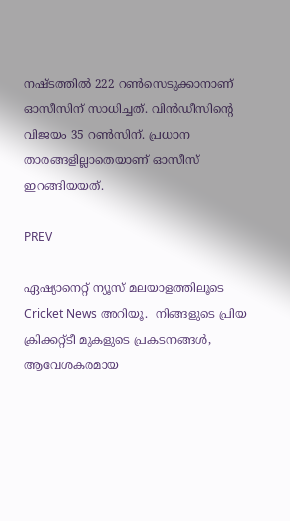നഷ്ടത്തില്‍ 222 റണ്‍സെടുക്കാനാണ് ഓസീസിന് സാധിച്ചത്. വിന്‍ഡീസിന്റെ വിജയം 35 റണ്‍സിന്. പ്രധാന താരങ്ങളില്ലാതെയാണ് ഓസീസ് ഇറങ്ങിയയത്.

PREV

ഏഷ്യാനെറ്റ് ന്യൂസ് മലയാളത്തിലൂടെ  Cricket News അറിയൂ.  നിങ്ങളുടെ പ്രിയ ക്രിക്കറ്റ്ടീ മുകളുടെ പ്രകടനങ്ങൾ, ആവേശകരമായ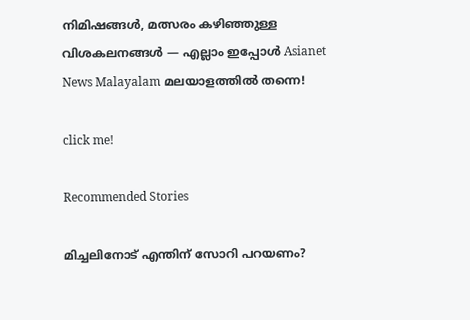നിമിഷങ്ങൾ, മത്സരം കഴിഞ്ഞുള്ള വിശകലനങ്ങൾ — എല്ലാം ഇപ്പോൾ Asianet News Malayalam മലയാളത്തിൽ തന്നെ!

click me!

Recommended Stories

മിച്ചലിനോട് എന്തിന് സോറി പറയണം?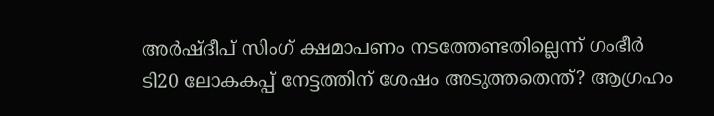അര്‍ഷ്ദീപ് സിംഗ് ക്ഷമാപണം നടത്തേണ്ടതില്ലെന്ന് ഗംഭീര്‍
ടി20 ലോകകപ്പ് നേട്ടത്തിന് ശേഷം അടുത്തതെന്ത്? ആഗ്രഹം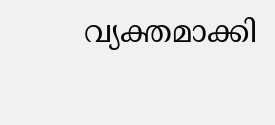വ്യക്തമാക്കി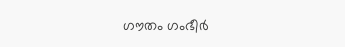ഗൗതം ഗംഭീര്‍